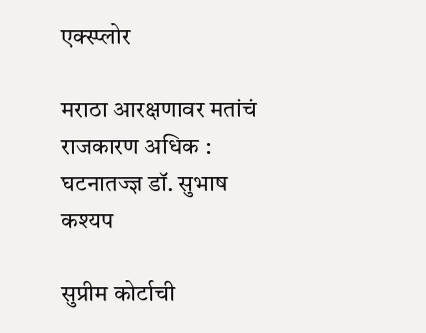एक्स्प्लोर

मराठा आरक्षणावर मतांचं राजकारण अधिक : घटनातज्ज्ञ डॉ. सुभाष कश्यप

सुप्रीम कोर्टाची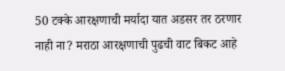50 टक्के आरक्षणाची मर्यादा यात अडसर तर ठरणार नाही ना? मराठा आरक्षणाची पुढची वाट बिकट आहे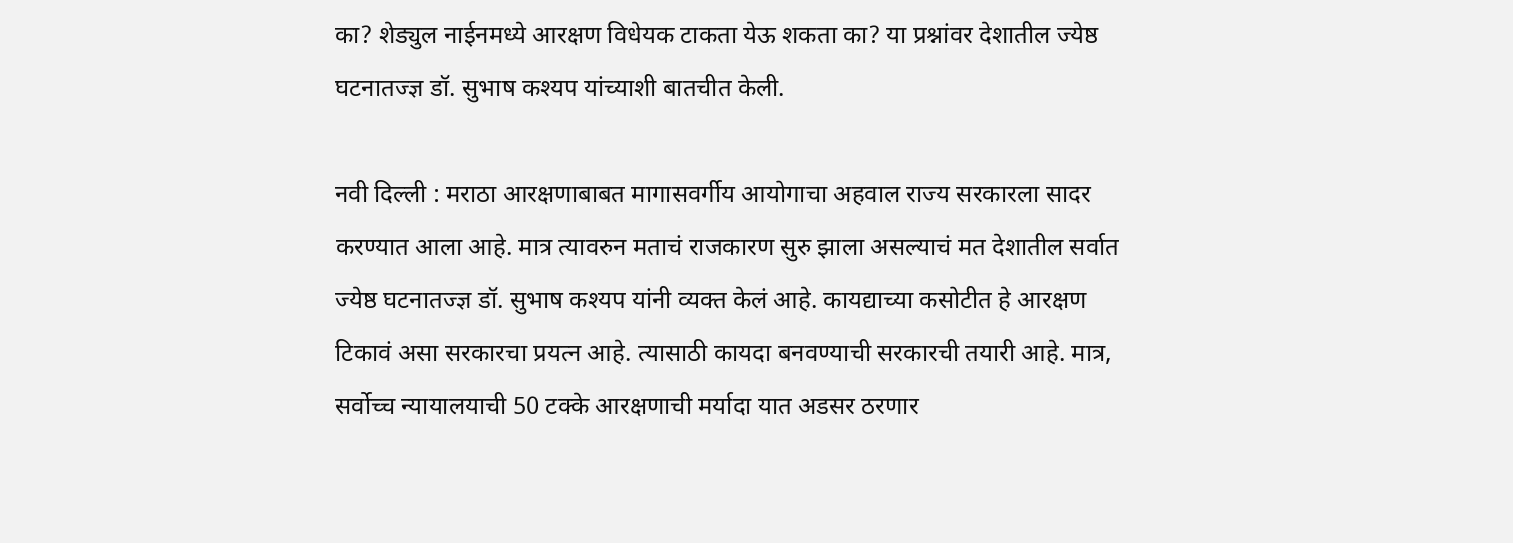का? शेड्युल नाईनमध्ये आरक्षण विधेयक टाकता येऊ शकता का? या प्रश्नांवर देशातील ज्येष्ठ घटनातज्ज्ञ डॉ. सुभाष कश्यप यांच्याशी बातचीत केली.

नवी दिल्ली : मराठा आरक्षणाबाबत मागासवर्गीय आयोगाचा अहवाल राज्य सरकारला सादर करण्यात आला आहे. मात्र त्यावरुन मताचं राजकारण सुरु झाला असल्याचं मत देशातील सर्वात ज्येष्ठ घटनातज्ज्ञ डॉ. सुभाष कश्यप यांनी व्यक्त केलं आहे. कायद्याच्या कसोटीत हे आरक्षण टिकावं असा सरकारचा प्रयत्न आहे. त्यासाठी कायदा बनवण्याची सरकारची तयारी आहे. मात्र, सर्वोच्च न्यायालयाची 50 टक्के आरक्षणाची मर्यादा यात अडसर ठरणार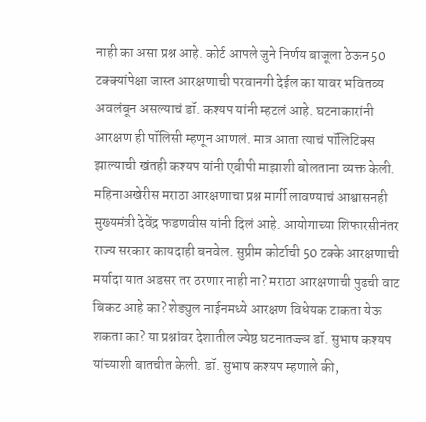नाही का असा प्रश्न आहे. कोर्ट आपले जुने निर्णय बाजूला ठेऊन 50 टक्क्यांपेक्षा जास्त आरक्षणाची परवानगी देईल का यावर भवितव्य अवलंबून असल्याचं डॉ. कश्यप यांनी म्हटलं आहे. घटनाकारांनी आरक्षण ही पॉलिसी म्हणून आणलं. मात्र आता त्याचं पॉलिटिक्स झाल्याची खंतही कश्यप यांनी एबीपी माझाशी बोलताना व्यक्त केली. महिनाअखेरीस मराठा आरक्षणाचा प्रश्न मार्गी लावण्याचं आश्वासनही मुख्यमंत्री देवेंद्र फडणवीस यांनी दिलं आहे. आयोगाच्या शिफारसीनंतर राज्य सरकार कायदाही बनवेल. सुप्रीम कोर्टाची 50 टक्के आरक्षणाची मर्यादा यात अडसर तर ठरणार नाही ना? मराठा आरक्षणाची पुढची वाट बिकट आहे का? शेड्युल नाईनमध्ये आरक्षण विधेयक टाकता येऊ शकता का? या प्रश्नांवर देशातील ज्येष्ठ घटनातज्ज्ञ डॉ. सुभाष कश्यप यांच्याशी बातचीत केली. डॉ. सुभाष कश्यप म्हणाले की,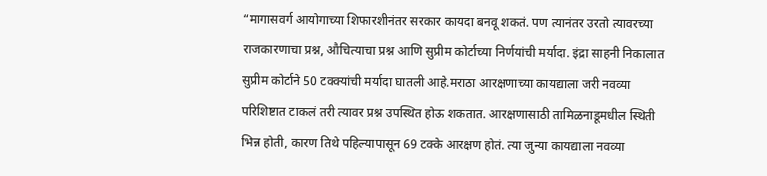“मागासवर्ग आयोगाच्या शिफारशीनंतर सरकार कायदा बनवू शकतं. पण त्यानंतर उरतो त्यावरच्या राजकारणाचा प्रश्न, औचित्याचा प्रश्न आणि सुप्रीम कोर्टाच्या निर्णयांची मर्यादा. इंद्रा साहनी निकालात सुप्रीम कोर्टाने 50 टक्क्यांची मर्यादा घातली आहे.मराठा आरक्षणाच्या कायद्याला जरी नवव्या परिशिष्टात टाकलं तरी त्यावर प्रश्न उपस्थित होऊ शकतात. आरक्षणासाठी तामिळनाडूमधील स्थिती भिन्न होती, कारण तिथे पहिल्यापासून 69 टक्के आरक्षण होतं. त्या जुन्या कायद्याला नवव्या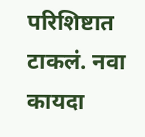परिशिष्टात टाकलं. नवा कायदा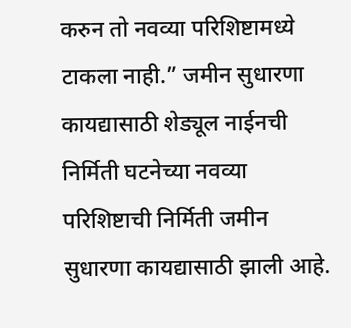करुन तो नवव्या परिशिष्टामध्ये टाकला नाही.” जमीन सुधारणा कायद्यासाठी शेड्यूल नाईनची निर्मिती घटनेच्या नवव्या परिशिष्टाची निर्मिती जमीन सुधारणा कायद्यासाठी झाली आहे.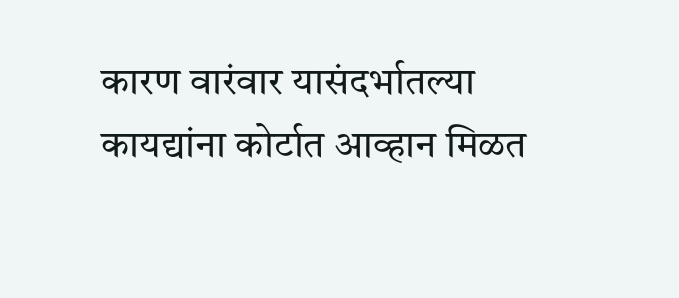कारण वारंवार यासंदर्भातल्या कायद्यांना कोर्टात आव्हान मिळत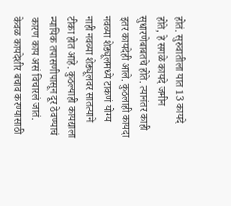होतं. सुरुवातीला यात 13 कायदे होते, हे सगळे कायदे जमीन सुधारणेबाबतचे होते. त्यानंतर काही इतर कायदेही आले. कुठलाही कायदा नवव्या शेड्यूलमध्ये टाकणं योग्य नाही नवव्या शेड्यूलवर सातत्याने टीका होत आहे. कुठल्याही कायद्याला न्यायिक तपासणीपासून दूर ठेवण्याचं कारण काय असं विचारलं जातं. केवळ कायदेशीर बचाव करण्यासाठी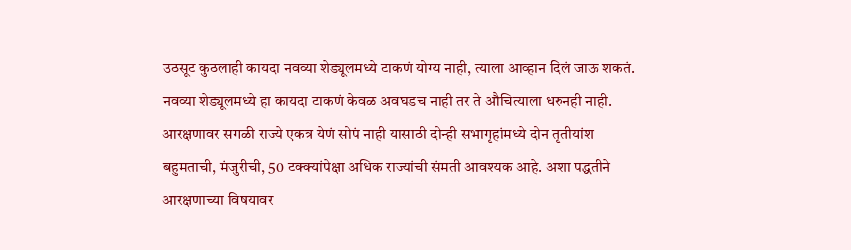उठसूट कुठलाही कायदा नवव्या शेड्यूलमध्ये टाकणं योग्य नाही, त्याला आव्हान दिलं जाऊ शकतं. नवव्या शेड्यूलमध्ये हा कायदा टाकणं केवळ अवघडच नाही तर ते औचित्याला धरुनही नाही. आरक्षणावर सगळी राज्ये एकत्र येणं सोपं नाही यासाठी दोन्ही सभागृहांमध्ये दोन तृतीयांश बहुमताची, मंजुरीची, 50 टक्‍क्‍यांपेक्षा अधिक राज्यांची संमती आवश्यक आहे. अशा पद्धतीने आरक्षणाच्या विषयावर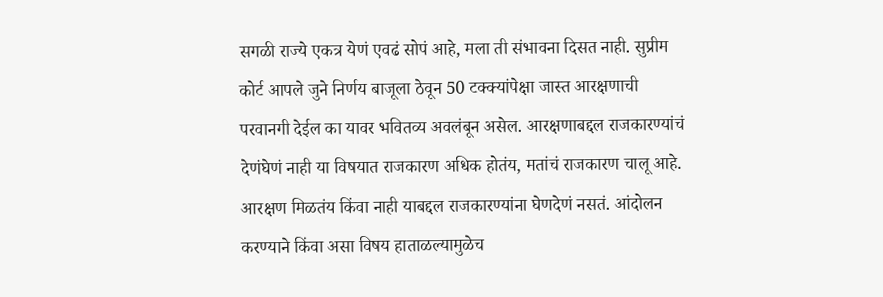सगळी राज्ये एकत्र येणं एवढं सोपं आहे, मला ती संभावना दिसत नाही. सुप्रीम कोर्ट आपले जुने निर्णय बाजूला ठेवून 50 टक्‍क्‍यांपेक्षा जास्त आरक्षणाची परवानगी देईल का यावर भवितव्य अवलंबून असेल. आरक्षणाबद्दल राजकारण्यांचं देणंघेणं नाही या विषयात राजकारण अधिक होतंय, मतांचं राजकारण चालू आहे. आरक्षण मिळतंय किंवा नाही याबद्दल राजकारण्यांना घेणदेणं नसतं. आंदोलन करण्याने किंवा असा विषय हाताळल्यामुळेच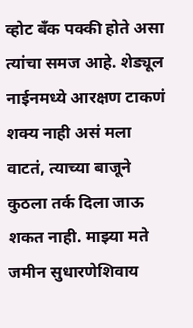व्होट बँक पक्की होते असा त्यांचा समज आहे. शेड्यूल नाईनमध्ये आरक्षण टाकणं शक्य नाही असं मला वाटतं, त्याच्या बाजूने कुठला तर्क दिला जाऊ शकत नाही. माझ्या मते जमीन सुधारणेशिवाय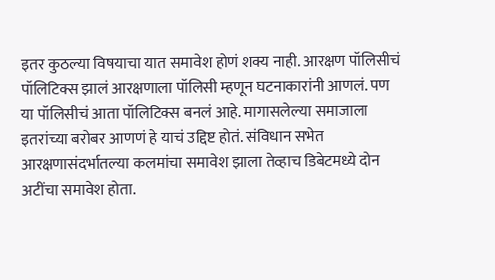इतर कुठल्या विषयाचा यात समावेश होणं शक्य नाही. आरक्षण पॉलिसीचं पॉलिटिक्स झालं आरक्षणाला पॉलिसी म्हणून घटनाकारांनी आणलं. पण या पॉलिसीचं आता पॉलिटिक्स बनलं आहे. मागासलेल्या समाजाला इतरांच्या बरोबर आणणं हे याचं उद्दिष्ट होतं. संविधान सभेत आरक्षणासंदर्भातल्या कलमांचा समावेश झाला तेव्हाच डिबेटमध्ये दोन अटींचा समावेश होता.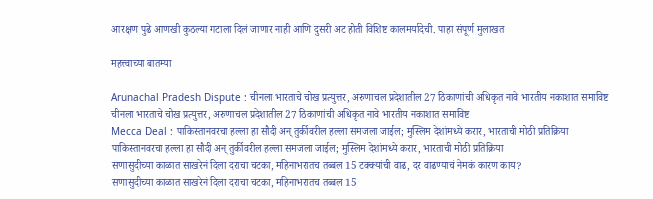आरक्षण पुढे आणखी कुठल्या गटाला दिलं जाणार नाही आणि दुसरी अट होती विशिष्ट कालमर्यादेची. पाहा संपूर्ण मुलाखत

महत्त्वाच्या बातम्या

Arunachal Pradesh Dispute : चीनला भारताचे चोख प्रत्युत्तर, अरुणाचल प्रदेशातील 27 ठिकाणांची अधिकृत नावे भारतीय नकाशात समाविष्ट
चीनला भारताचे चोख प्रत्युत्तर, अरुणाचल प्रदेशातील 27 ठिकाणांची अधिकृत नावे भारतीय नकाशात समाविष्ट
Mecca Deal : पाकिस्तानवरचा हल्ला हा सौदी अन् तुर्कीवरील हल्ला समजला जाईल; मुस्लिम देशांमध्ये करार, भारताची मोठी प्रतिक्रिया
पाकिस्तानवरचा हल्ला हा सौदी अन् तुर्कीवरील हल्ला समजला जाईल; मुस्लिम देशांमध्ये करार, भारताची मोठी प्रतिक्रिया
सणासुदीच्या काळात साखरेनं दिला दराचा चटका, महिनाभरातच तब्बल 15 टक्क्यांची वाढ, दर वाढण्याचं नेमकं कारण काय?
सणासुदीच्या काळात साखरेनं दिला दराचा चटका, महिनाभरातच तब्बल 15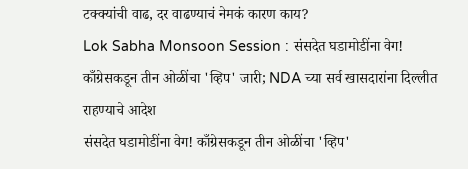टक्क्यांची वाढ, दर वाढण्याचं नेमकं कारण काय?
Lok Sabha Monsoon Session : संसदेत घडामोडींना वेग! काँग्रेसकडून तीन ओळींचा 'व्हिप' जारी; NDA च्या सर्व खासदारांना दिल्लीत राहण्याचे आदेश
संसदेत घडामोडींना वेग! काँग्रेसकडून तीन ओळींचा 'व्हिप'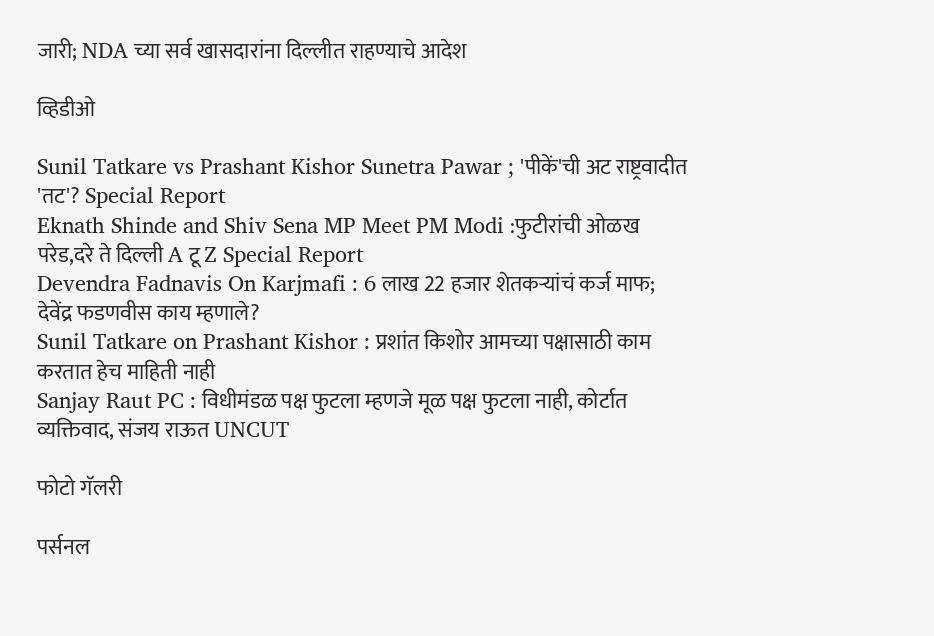जारी; NDA च्या सर्व खासदारांना दिल्लीत राहण्याचे आदेश

व्हिडीओ

Sunil Tatkare vs Prashant Kishor Sunetra Pawar ; 'पीकें'ची अट राष्ट्रवादीत 'तट'? Special Report
Eknath Shinde and Shiv Sena MP Meet PM Modi :फुटीरांची ओळख परेड,दरे ते दिल्ली A टू Z Special Report
Devendra Fadnavis On Karjmafi : 6 लाख 22 हजार शेतकऱ्यांचं कर्ज माफ; देवेंद्र फडणवीस काय म्हणाले?
Sunil Tatkare on Prashant Kishor : प्रशांत किशोर आमच्या पक्षासाठी काम करतात हेच माहिती नाही
Sanjay Raut PC : विधीमंडळ पक्ष फुटला म्हणजे मूळ पक्ष फुटला नाही, कोर्टात व्यक्तिवाद, संजय राऊत UNCUT

फोटो गॅलरी

पर्सनल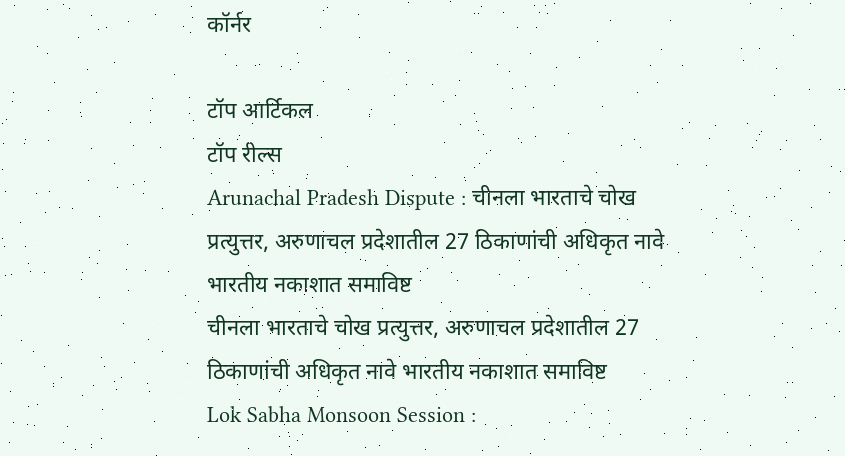कॉर्नर

टॉप आर्टिकल
टॉप रील्स
Arunachal Pradesh Dispute : चीनला भारताचे चोख प्रत्युत्तर, अरुणाचल प्रदेशातील 27 ठिकाणांची अधिकृत नावे भारतीय नकाशात समाविष्ट
चीनला भारताचे चोख प्रत्युत्तर, अरुणाचल प्रदेशातील 27 ठिकाणांची अधिकृत नावे भारतीय नकाशात समाविष्ट
Lok Sabha Monsoon Session :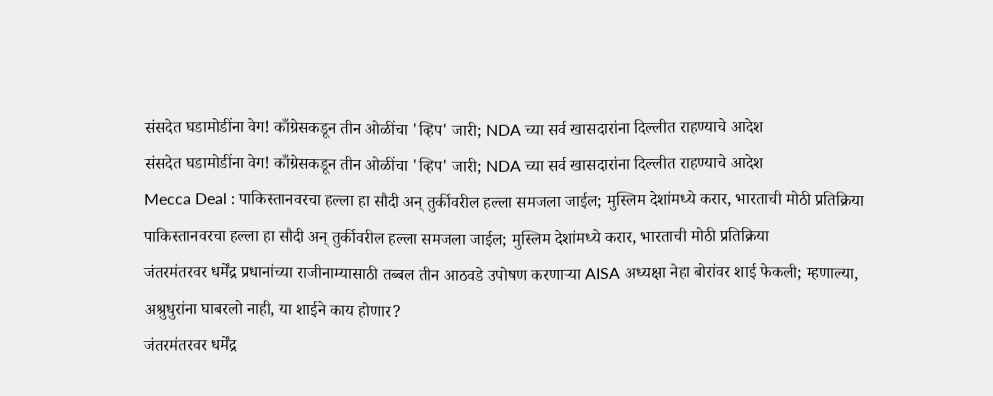संसदेत घडामोडींना वेग! काँग्रेसकडून तीन ओळींचा 'व्हिप' जारी; NDA च्या सर्व खासदारांना दिल्लीत राहण्याचे आदेश
संसदेत घडामोडींना वेग! काँग्रेसकडून तीन ओळींचा 'व्हिप' जारी; NDA च्या सर्व खासदारांना दिल्लीत राहण्याचे आदेश
Mecca Deal : पाकिस्तानवरचा हल्ला हा सौदी अन् तुर्कीवरील हल्ला समजला जाईल; मुस्लिम देशांमध्ये करार, भारताची मोठी प्रतिक्रिया
पाकिस्तानवरचा हल्ला हा सौदी अन् तुर्कीवरील हल्ला समजला जाईल; मुस्लिम देशांमध्ये करार, भारताची मोठी प्रतिक्रिया
जंतरमंतरवर धर्मेंद्र प्रधानांच्या राजीनाम्यासाठी तब्बल तीन आठवडे उपोषण करणाऱ्या AISA अध्यक्षा नेहा बोरांवर शाई फेकली; म्हणाल्या, अश्रुधुरांना घाबरलो नाही, या शाईने काय होणार?
जंतरमंतरवर धर्मेंद्र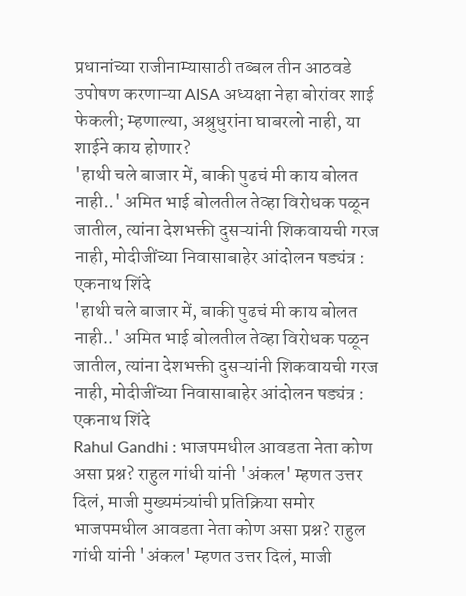प्रधानांच्या राजीनाम्यासाठी तब्बल तीन आठवडे उपोषण करणाऱ्या AISA अध्यक्षा नेहा बोरांवर शाई फेकली; म्हणाल्या, अश्रुधुरांना घाबरलो नाही, या शाईने काय होणार?
'हाथी चले बाजार में, बाकी पुढचं मी काय बोलत नाही..' अमित भाई बोलतील तेव्हा विरोधक पळून जातील, त्यांना देशभक्ती दुसऱ्यांनी शिकवायची गरज नाही, मोदीजींच्या निवासाबाहेर आंदोलन षड्यंत्र : एकनाथ शिंदे
'हाथी चले बाजार में, बाकी पुढचं मी काय बोलत नाही..' अमित भाई बोलतील तेव्हा विरोधक पळून जातील, त्यांना देशभक्ती दुसऱ्यांनी शिकवायची गरज नाही, मोदीजींच्या निवासाबाहेर आंदोलन षड्यंत्र : एकनाथ शिंदे
Rahul Gandhi : भाजपमधील आवडता नेता कोण असा प्रश्न? राहुल गांधी यांनी 'अंकल' म्हणत उत्तर दिलं, माजी मुख्यमंत्र्यांची प्रतिक्रिया समोर
भाजपमधील आवडता नेता कोण असा प्रश्न? राहुल गांधी यांनी 'अंकल' म्हणत उत्तर दिलं, माजी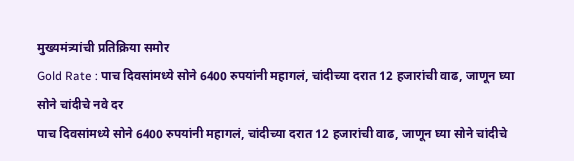मुख्यमंत्र्यांची प्रतिक्रिया समोर
Gold Rate : पाच दिवसांमध्ये सोने 6400 रुपयांनी महागलं, चांदीच्या दरात 12 हजारांची वाढ, जाणून घ्या सोने चांदीचे नवे दर
पाच दिवसांमध्ये सोने 6400 रुपयांनी महागलं, चांदीच्या दरात 12 हजारांची वाढ, जाणून घ्या सोने चांदीचे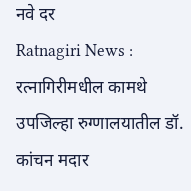नवे दर
Ratnagiri News : रत्नागिरीमधील कामथे उपजिल्हा रुग्णालयातील डॉ. कांचन मदार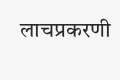लाचप्रकरणी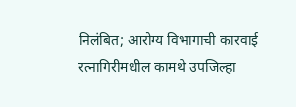निलंबित; आरोग्य विभागाची कारवाई
रत्नागिरीमधील कामथे उपजिल्हा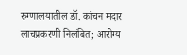रुग्णालयातील डॉ. कांचन मदार लाचप्रकरणी निलंबित; आरोग्य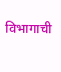विभागाची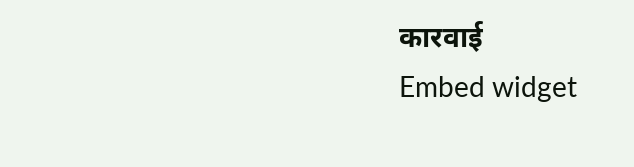कारवाई
Embed widget